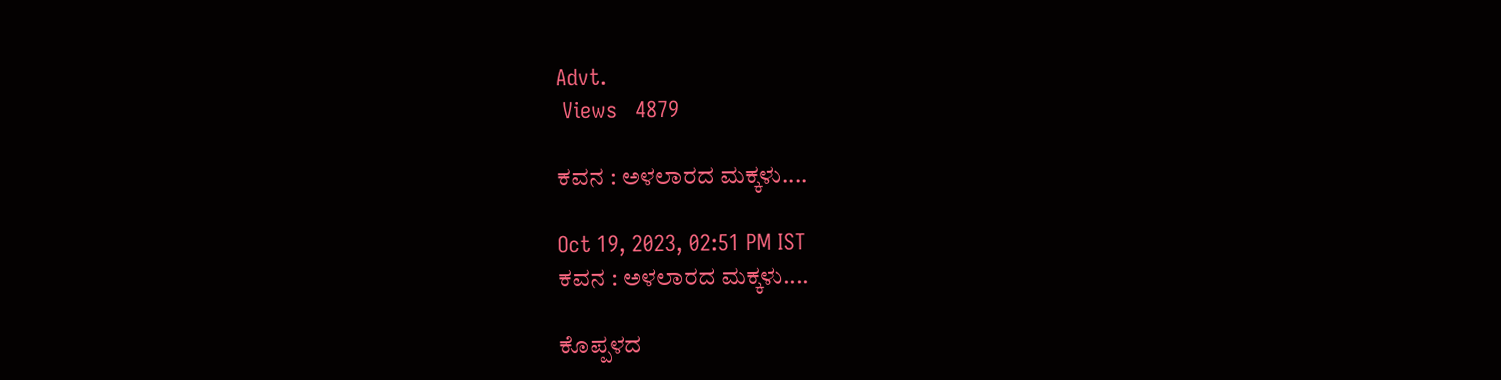Advt.
 Views   4879

ಕವನ : ಅಳಲಾರದ ಮಕ್ಕಳು....

Oct 19, 2023, 02:51 PM IST
ಕವನ : ಅಳಲಾರದ ಮಕ್ಕಳು....

ಕೊಪ್ಪಳದ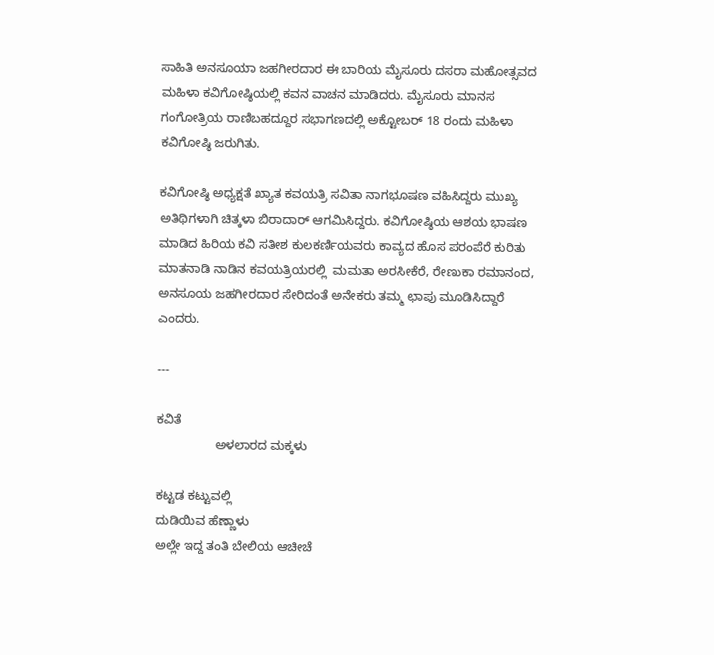ಸಾಹಿತಿ ಅನಸೂಯಾ ಜಹಗೀರದಾರ ಈ ಬಾರಿಯ ಮೈಸೂರು ದಸರಾ ಮಹೋತ್ಸವದ ಮಹಿಳಾ ಕವಿಗೋಷ್ಠಿಯಲ್ಲಿ ಕವನ ವಾಚನ ಮಾಡಿದರು. ಮೈಸೂರು ಮಾನಸ ಗಂಗೋತ್ರಿಯ ರಾಣಿಬಹದ್ದೂರ ಸಭಾಗಣದಲ್ಲಿ ಅಕ್ಟೋಬರ್ 18 ರಂದು ಮಹಿಳಾ ಕವಿಗೋಷ್ಠಿ ಜರುಗಿತು.

ಕವಿಗೋಷ್ಠಿ ಅಧ್ಯಕ್ಷತೆ ಖ್ಯಾತ ಕವಯತ್ರಿ ಸವಿತಾ ನಾಗಭೂಷಣ ವಹಿಸಿದ್ದರು ಮುಖ್ಯ ಅತಿಥಿಗಳಾಗಿ ಚಿತ್ಕಳಾ ಬಿರಾದಾರ್ ಆಗಮಿಸಿದ್ದರು. ಕವಿಗೋಷ್ಠಿಯ ಆಶಯ ಭಾಷಣ ಮಾಡಿದ ಹಿರಿಯ ಕವಿ ಸತೀಶ ಕುಲಕರ್ಣಿಯವರು ಕಾವ್ಯದ ಹೊಸ ಪರಂಪೆರೆ ಕುರಿತು ಮಾತನಾಡಿ ನಾಡಿನ ಕವಯತ್ರಿಯರಲ್ಲಿ  ಮಮತಾ ಅರಸೀಕೆರೆ, ರೇಣುಕಾ ರಮಾನಂದ, ಅನಸೂಯ ಜಹಗೀರದಾರ ಸೇರಿದಂತೆ ಅನೇಕರು ತಮ್ಮ ಛಾಪು ಮೂಡಿಸಿದ್ದಾರೆ ಎಂದರು.

---

ಕವಿತೆ
                 ಅಳಲಾರದ ಮಕ್ಕಳು

ಕಟ್ಟಡ ಕಟ್ಟುವಲ್ಲಿ
ದುಡಿಯಿವ ಹೆಣ್ಣಾಳು
ಅಲ್ಲೇ ಇದ್ದ ತಂತಿ ಬೇಲಿಯ ಆಚೀಚೆ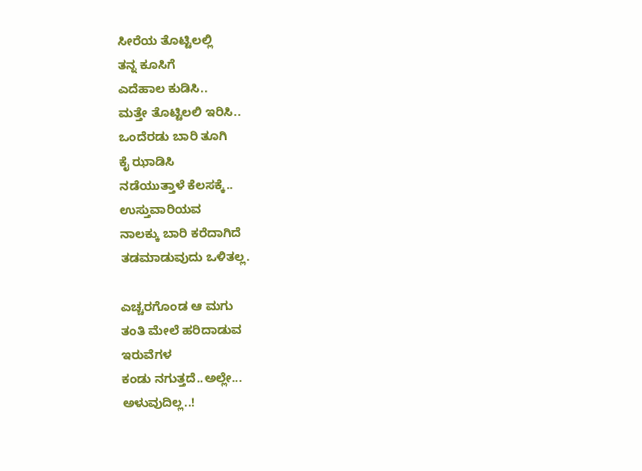ಸೀರೆಯ ತೊಟ್ಟಿಲಲ್ಲಿ
ತನ್ನ ಕೂಸಿಗೆ
ಎದೆಹಾಲ ಕುಡಿಸಿ..
ಮತ್ತೇ ತೊಟ್ಟಿಲಲಿ ಇರಿಸಿ..
ಒಂದೆರಡು ಬಾರಿ ತೂಗಿ
ಕೈ ಝಾಡಿಸಿ
ನಡೆಯುತ್ತಾಳೆ ಕೆಲಸಕ್ಕೆ..
ಉಸ್ತುವಾರಿಯವ
ನಾಲಕ್ಕು ಬಾರಿ ಕರೆದಾಗಿದೆ
ತಡಮಾಡುವುದು ಒಳಿತಲ್ಲ.

ಎಚ್ಚರಗೊಂಡ ಆ ಮಗು
ತಂತಿ ಮೇಲೆ ಹರಿದಾಡುವ
ಇರುವೆಗಳ
ಕಂಡು ನಗುತ್ತದೆ..ಅಲ್ಲೇ...
ಅಳುವುದಿಲ್ಲ..!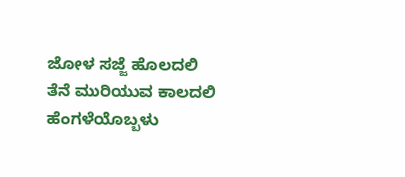ಜೋಳ ಸಜ್ಜೆ ಹೊಲದಲಿ
ತೆನೆ ಮುರಿಯುವ ಕಾಲದಲಿ
ಹೆಂಗಳೆಯೊಬ್ಬಳು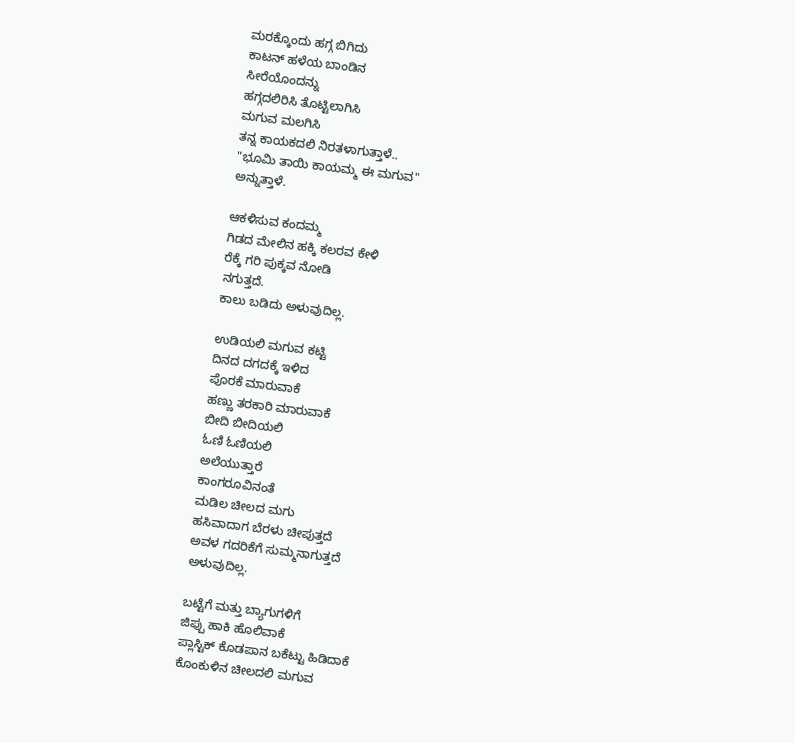ಮರಕ್ಕೊಂದು ಹಗ್ಗ ಬಿಗಿದು
ಕಾಟನ್ ಹಳೆಯ ಬಾಂಡಿನ
ಸೀರೆಯೊಂದನ್ನು
ಹಗ್ಗದಲಿರಿಸಿ ತೊಟ್ಟಿಲಾಗಿಸಿ
ಮಗುವ ಮಲಗಿಸಿ
ತನ್ನ ಕಾಯಕದಲಿ ನಿರತಳಾಗುತ್ತಾಳೆ..
"ಭೂಮಿ ತಾಯಿ ಕಾಯಮ್ಮ ಈ ಮಗುವ"
ಅನ್ನುತ್ತಾಳೆ.

ಆಕಳಿಸುವ ಕಂದಮ್ಮ
ಗಿಡದ ಮೇಲಿನ ಹಕ್ಕಿ ಕಲರವ ಕೇಳಿ
ರೆಕ್ಕೆ ಗರಿ ಪುಕ್ಕವ ನೋಡಿ
ನಗುತ್ತದೆ.
ಕಾಲು ಬಡಿದು ಅಳುವುದಿಲ್ಲ.

ಉಡಿಯಲಿ ಮಗುವ ಕಟ್ಟಿ
ದಿನದ ದಗದಕ್ಕೆ ಇಳಿದ
ಪೊರಕೆ ಮಾರುವಾಕೆ
ಹಣ್ಣು ತರಕಾರಿ ಮಾರುವಾಕೆ
ಬೀದಿ ಬೀದಿಯಲಿ
ಓಣಿ ಓಣಿಯಲಿ
ಅಲೆಯುತ್ತಾರೆ
ಕಾಂಗರೂವಿನಂತೆ
ಮಡಿಲ ಚೀಲದ ಮಗು
ಹಸಿವಾದಾಗ ಬೆರಳು ಚೀಪುತ್ತದೆ
ಅವಳ ಗದರಿಕೆಗೆ ಸುಮ್ಮನಾಗುತ್ತದೆ
ಅಳುವುದಿಲ್ಲ.

ಬಟ್ಟೆಗೆ ಮತ್ತು ಬ್ಯಾಗುಗಳಿಗೆ
ಜಿಪ್ಪು ಹಾಕಿ ಹೊಲಿವಾಕೆ
ಪ್ಲಾಸ್ಟಿಕ್ ಕೊಡಪಾನ ಬಕೆಟ್ಟು ಹಿಡಿದಾಕೆ
ಕೊಂಕುಳಿನ ಚೀಲದಲಿ ಮಗುವ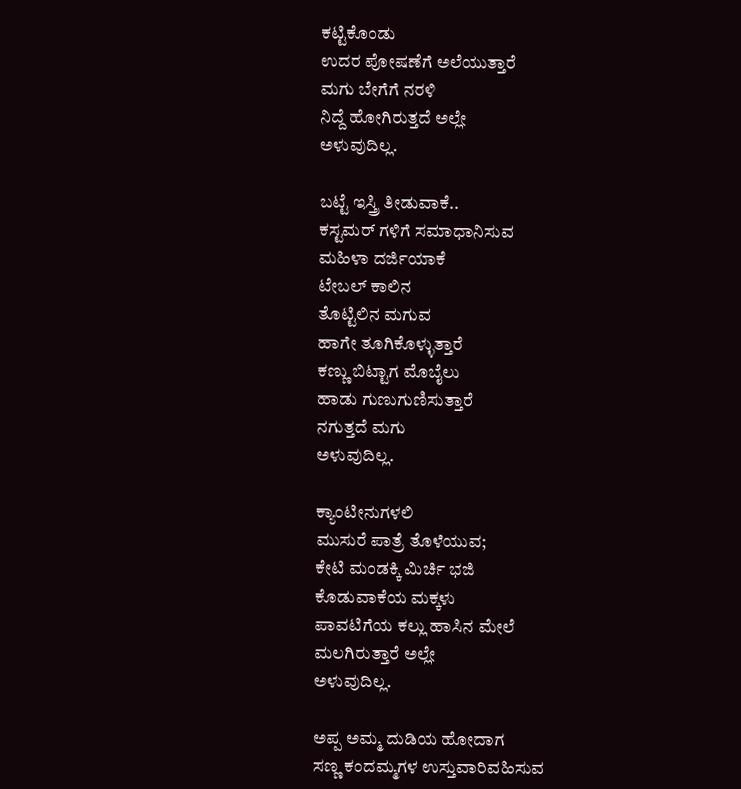ಕಟ್ಟಿಕೊಂಡು
ಉದರ ಪೋಷಣೆಗೆ ಅಲೆಯುತ್ತಾರೆ
ಮಗು ಬೇಗೆಗೆ ನರಳಿ
ನಿದ್ದೆ ಹೋಗಿರುತ್ತದೆ ಅಲ್ಲೇ
ಅಳುವುದಿಲ್ಲ.

ಬಟ್ಟೆ ಇಸ್ತ್ರಿ ತೀಡುವಾಕೆ..
ಕಸ್ಟಮರ್ ಗಳಿಗೆ ಸಮಾಧಾನಿಸುವ
ಮಹಿಳಾ ದರ್ಜಿಯಾಕೆ
ಟೇಬಲ್ ಕಾಲಿನ
ತೊಟ್ಟಿಲಿನ ಮಗುವ
ಹಾಗೇ ತೂಗಿಕೊಳ್ಳುತ್ತಾರೆ
ಕಣ್ಣು ಬಿಟ್ಟಾಗ ಮೊಬೈಲು
ಹಾಡು ಗುಣುಗುಣಿಸುತ್ತಾರೆ
ನಗುತ್ತದೆ ಮಗು
ಅಳುವುದಿಲ್ಲ.

ಕ್ಯಾಂಟೀನುಗಳಲಿ
ಮುಸುರೆ ಪಾತ್ರೆ ತೊಳೆಯುವ;
ಕೇಟಿ ಮಂಡಕ್ಕಿ ಮಿರ್ಚಿ ಭಜಿ
ಕೊಡುವಾಕೆಯ ಮಕ್ಕಳು
ಪಾವಟಿಗೆಯ ಕಲ್ಲು ಹಾಸಿನ ಮೇಲೆ
ಮಲಗಿರುತ್ತಾರೆ ಅಲ್ಲೇ
ಅಳುವುದಿಲ್ಲ.

ಅಪ್ಪ ಅಮ್ಮ ದುಡಿಯ ಹೋದಾಗ
ಸಣ್ಣ ಕಂದಮ್ಮಗಳ ಉಸ್ತುವಾರಿವಹಿಸುವ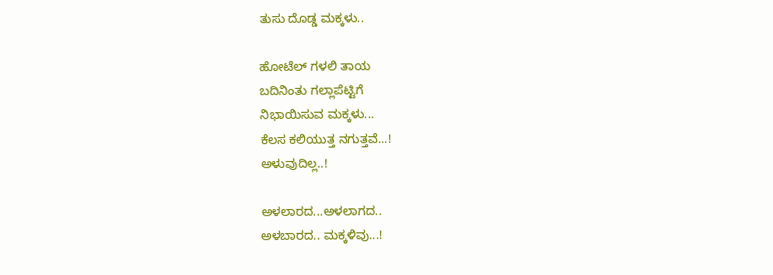ತುಸು ದೊಡ್ಡ ಮಕ್ಕಳು..

ಹೋಟೆಲ್ ಗಳಲಿ ತಾಯ
ಬದಿನಿಂತು ಗಲ್ಲಾಪೆಟ್ಟಿಗೆ
ನಿಭಾಯಿಸುವ ಮಕ್ಕಳು...
ಕೆಲಸ ಕಲಿಯುತ್ತ ನಗುತ್ತವೆ...!
ಅಳುವುದಿಲ್ಲ..!

ಅಳಲಾರದ...ಅಳಲಾಗದ..
ಅಳಬಾರದ.. ಮಕ್ಕಳಿವು...!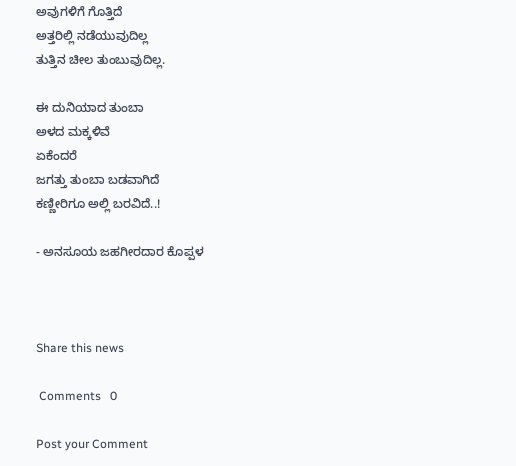ಅವುಗಳಿಗೆ ಗೊತ್ತಿದೆ
ಅತ್ತರಿಲ್ಲಿ ನಡೆಯುವುದಿಲ್ಲ
ತುತ್ತಿನ ಚೀಲ ತುಂಬುವುದಿಲ್ಲ.

ಈ ದುನಿಯಾದ ತುಂಬಾ
ಅಳದ ಮಕ್ಕಳಿವೆ
ಏಕೆಂದರೆ
ಜಗತ್ತು ತುಂಬಾ ಬಡವಾಗಿದೆ
ಕಣ್ಣೀರಿಗೂ ಅಲ್ಲಿ ಬರವಿದೆ..!

- ಅನಸೂಯ ಜಹಗೀರದಾರ ಕೊಪ್ಪಳ



Share this news

 Comments   0

Post your Comment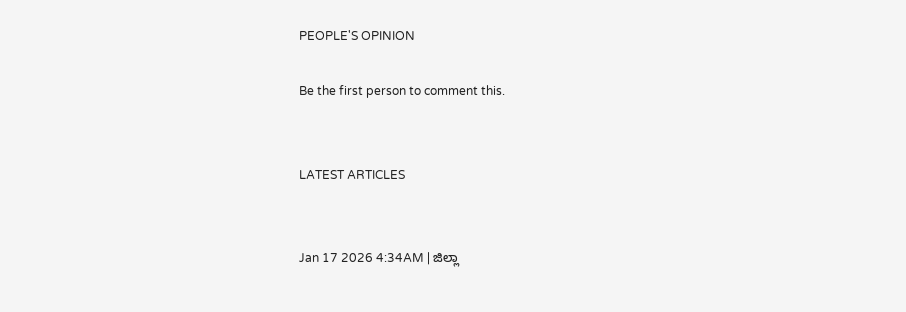PEOPLE'S OPINION

Be the first person to comment this.


LATEST ARTICLES


Jan 17 2026 4:34AM | ಜಿಲ್ಲಾ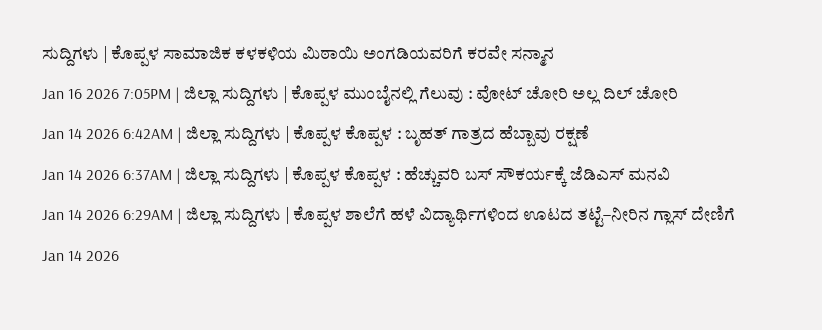ಸುದ್ದಿಗಳು | ಕೊಪ್ಪಳ ಸಾಮಾಜಿಕ ಕಳಕಳಿಯ ಮಿಠಾಯಿ ಅಂಗಡಿಯವರಿಗೆ ಕರವೇ ಸನ್ಮಾನ
Jan 16 2026 7:05PM | ಜಿಲ್ಲಾ ಸುದ್ದಿಗಳು | ಕೊಪ್ಪಳ ಮುಂಬೈನಲ್ಲಿ ಗೆಲುವು : ವೋಟ್ ಚೋರಿ ಅಲ್ಲ ದಿಲ್ ಚೋರಿ
Jan 14 2026 6:42AM | ಜಿಲ್ಲಾ ಸುದ್ದಿಗಳು | ಕೊಪ್ಪಳ ಕೊಪ್ಪಳ : ಬೃಹತ್ ಗಾತ್ರದ ಹೆಬ್ಬಾವು ರಕ್ಷಣೆ
Jan 14 2026 6:37AM | ಜಿಲ್ಲಾ ಸುದ್ದಿಗಳು | ಕೊಪ್ಪಳ ಕೊಪ್ಪಳ : ಹೆಚ್ಚುವರಿ ಬಸ್ ಸೌಕರ್ಯಕ್ಕೆ ಜೆಡಿಎಸ್ ಮನವಿ
Jan 14 2026 6:29AM | ಜಿಲ್ಲಾ ಸುದ್ದಿಗಳು | ಕೊಪ್ಪಳ ಶಾಲೆಗೆ ಹಳೆ ವಿದ್ಯಾರ್ಥಿಗಳಿಂದ ಊಟದ ತಟ್ಟೆ–ನೀರಿನ ಗ್ಲಾಸ್ ದೇಣಿಗೆ
Jan 14 2026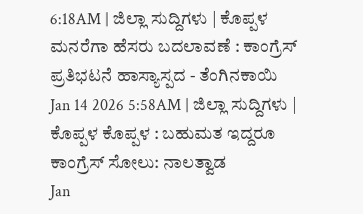6:18AM | ಜಿಲ್ಲಾ ಸುದ್ದಿಗಳು | ಕೊಪ್ಪಳ ಮನರೆಗಾ ಹೆಸರು ಬದಲಾವಣೆ : ಕಾಂಗ್ರೆಸ್ ಪ್ರತಿಭಟನೆ ಹಾಸ್ಯಾಸ್ಪದ - ತೆಂಗಿನಕಾಯಿ
Jan 14 2026 5:58AM | ಜಿಲ್ಲಾ ಸುದ್ದಿಗಳು | ಕೊಪ್ಪಳ ಕೊಪ್ಪಳ : ಬಹುಮತ ಇದ್ದರೂ ಕಾಂಗ್ರೆಸ್ ಸೋಲು: ನಾಲತ್ವಾಡ
Jan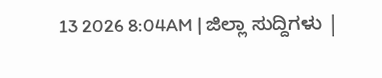13 2026 8:04AM | ಜಿಲ್ಲಾ ಸುದ್ದಿಗಳು |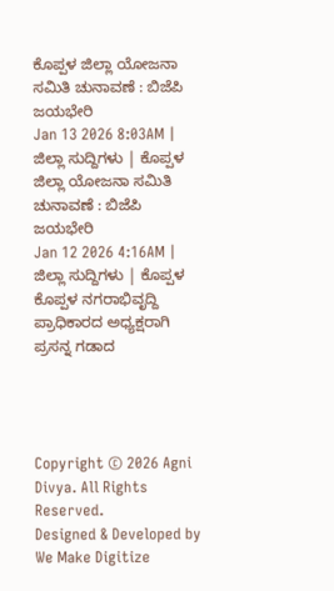ಕೊಪ್ಪಳ ಜಿಲ್ಲಾ ಯೋಜನಾ ಸಮಿತಿ ಚುನಾವಣೆ : ಬಿಜೆಪಿ ಜಯಭೇರಿ
Jan 13 2026 8:03AM | ಜಿಲ್ಲಾ ಸುದ್ದಿಗಳು | ಕೊಪ್ಪಳ ಜಿಲ್ಲಾ ಯೋಜನಾ ಸಮಿತಿ ಚುನಾವಣೆ : ಬಿಜೆಪಿ ಜಯಭೇರಿ
Jan 12 2026 4:16AM | ಜಿಲ್ಲಾ ಸುದ್ದಿಗಳು | ಕೊಪ್ಪಳ ಕೊಪ್ಪಳ ನಗರಾಭಿವೃದ್ದಿ ಪ್ರಾಧಿಕಾರದ ಅಧ್ಯಕ್ಷರಾಗಿ ಪ್ರಸನ್ನ ಗಡಾದ




Copyright © 2026 Agni Divya. All Rights Reserved.
Designed & Developed by We Make Digitize